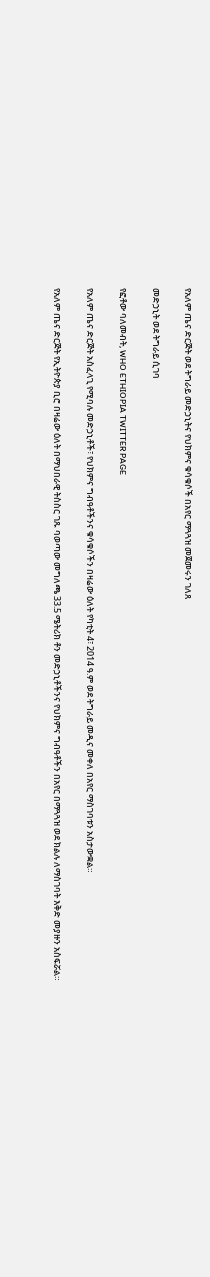የአለም ጤና ድርጅት ወደ ትግራይ መድኃኒትና የህክምና ቁሳቁሶች በአየር ማጓጓዝ መጀመሩን ገለጸ

መድኃኒት ወደ ትግራይ ሲገባ

የፎቶው ባለመብት, WHO ETHIOPIA TWITTER PAGE

የአለም ጤና ድርጅት አስፈላጊ የሚባሉ መድኃኒቶች፣ የህክምና ግብዓቶችንና ቁሳቁሶችን በዛሬው ዕለት የካቲት 4፣ 2014 ዓ.ም ወደ ትግራይ መዲና መቀለ በአየር ማስገባቱን አስታውቋል።

የአለም ጤና ድርጅት የኢትዮጵያ ቢሮ በዛሬው ዕለት በማህበራዊ ትስስር ገጹ ባወጣው መግለጫ 33.5 ሜትሪክ ቶን መድኃኒቶችንና የህክምና ግብዓቶችን በአየር በማጓጓዝ ወደ ክልሉ ለማስገባት እቅድ መያዙን አስፍሯል።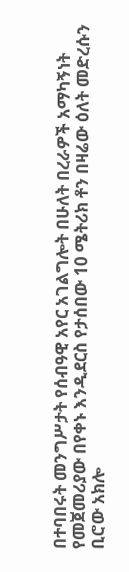በተባበሩት መንግሥታት የሰብዓዊ አየር አገልግሎት በሁለት በረራዎች አማካኝነት የመጀመሪያው በየቀኑ እንዲደርስ የታሰበው 10 ሜትሪክ ቶን በዛሬው ዕለት መድረሱን ቢሮው አክሎ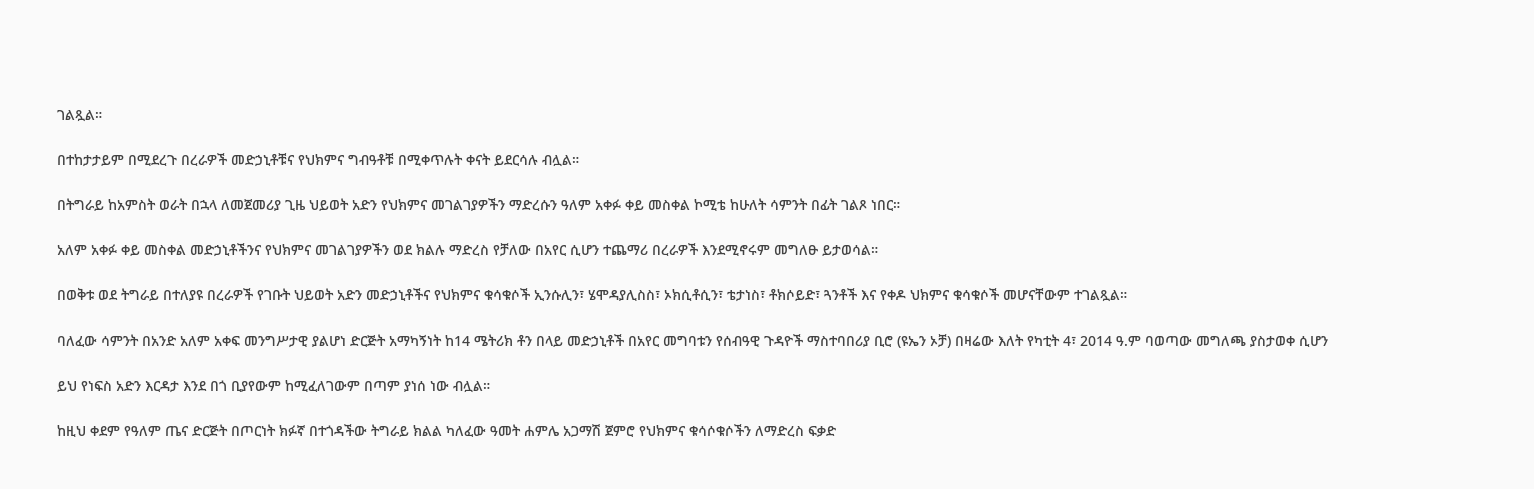ገልጿል።

በተከታታይም በሚደረጉ በረራዎች መድኃኒቶቹና የህክምና ግብዓቶቹ በሚቀጥሉት ቀናት ይደርሳሉ ብሏል።

በትግራይ ከአምስት ወራት በኋላ ለመጀመሪያ ጊዜ ህይወት አድን የህክምና መገልገያዎችን ማድረሱን ዓለም አቀፉ ቀይ መስቀል ኮሚቴ ከሁለት ሳምንት በፊት ገልጾ ነበር።

አለም አቀፉ ቀይ መስቀል መድኃኒቶችንና የህክምና መገልገያዎችን ወደ ክልሉ ማድረስ የቻለው በአየር ሲሆን ተጨማሪ በረራዎች እንደሚኖሩም መግለፁ ይታወሳል።

በወቅቱ ወደ ትግራይ በተለያዩ በረራዎች የገቡት ህይወት አድን መድኃኒቶችና የህክምና ቁሳቁሶች ኢንሱሊን፣ ሄሞዳያሊስስ፣ ኦክሲቶሲን፣ ቴታነስ፣ ቶክሶይድ፣ ጓንቶች እና የቀዶ ህክምና ቁሳቁሶች መሆናቸውም ተገልጿል።

ባለፈው ሳምንት በአንድ አለም አቀፍ መንግሥታዊ ያልሆነ ድርጅት አማካኝነት ከ14 ሜትሪክ ቶን በላይ መድኃኒቶች በአየር መግባቱን የሰብዓዊ ጉዳዮች ማስተባበሪያ ቢሮ (ዩኤን ኦቻ) በዛሬው እለት የካቲት 4፣ 2014 ዓ.ም ባወጣው መግለጫ ያስታወቀ ሲሆን

ይህ የነፍስ አድን እርዳታ እንደ በጎ ቢያየውም ከሚፈለገውም በጣም ያነሰ ነው ብሏል።

ከዚህ ቀደም የዓለም ጤና ድርጅት በጦርነት ክፉኛ በተጎዳችው ትግራይ ክልል ካለፈው ዓመት ሐምሌ አጋማሽ ጀምሮ የህክምና ቁሳሶቁሶችን ለማድረስ ፍቃድ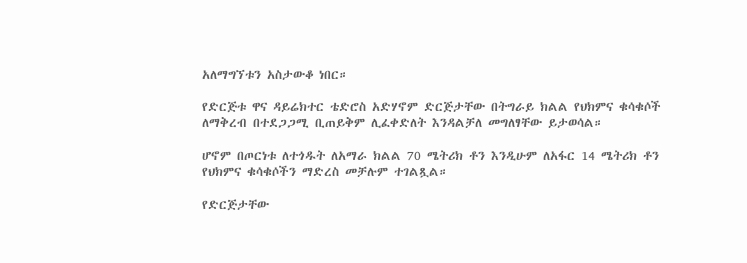አለማግኘቱን አስታውቆ ነበር።

የድርጅቱ ዋና ዳይሬክተር ቴድሮስ አድሃኖም ድርጅታቸው በትግራይ ክልል የህክምና ቁሳቁሶች ለማቅረብ በተደጋጋሚ ቢጠይቅም ሊፈቀድለት እንዳልቻለ መግለፃቸው ይታወሳል።

ሆኖም በጦርነቱ ለተጎዱት ለአማራ ክልል 70 ሜትሪክ ቶን እንዲሁም ለአፋር 14 ሜትሪክ ቶን የህክምና ቁሳቁሶችን ማድረስ መቻሉም ተገልጿል።

የድርጅታቸው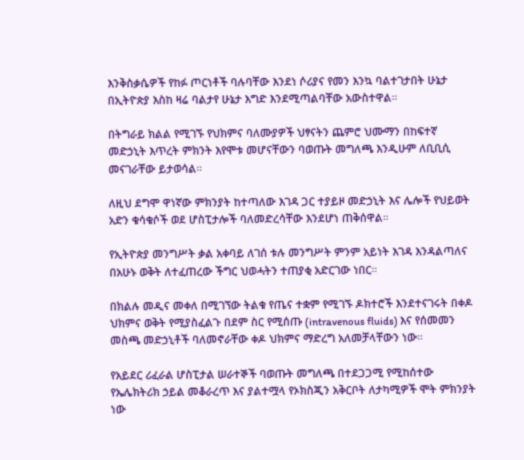እንቅስቃሴዎች የከፉ ጦርነቶች ባሉባቸው እንደነ ሶሪያና የመን እንኳ ባልተገታበት ሁኔታ በኢትዮጵያ እስከ ዛሬ ባልታየ ሁኔታ እግድ እንደሚጣልባቸው አውስተዋል።

በትግራይ ክልል የሚገኙ የህክምና ባለሙያዎች ህፃናትን ጨምሮ ህሙማን በከፍተኛ መድኃኒት እጥረት ምክንት እየሞቱ መሆናቸውን ባወጡት መግለጫ እንዲሁም ለቢቢሲ መናገራቸው ይታወሳል።

ለዚህ ደግሞ ዋነኛው ምክንያት ከተጣለው እገዳ ጋር ተያይዞ መድኃኒት እና ሌሎች የህይወት አድን ቁሳቁሶች ወደ ሆስፒታሎች ባለመድረሳቸው እንደሆነ ጠቅሰዋል።

የኢትዮጵያ መንግሥት ቃል አቀባይ ለገሰ ቱሉ መንግሥት ምንም አይነት እገዳ እንዳልጣለና በአሁኑ ወቅት ለተፈጠረው ችግር ህወሓትን ተጠያቂ አድርገው ነበር።

በክልሉ መዲና መቀለ በሚገኘው ትልቁ የጤና ተቋም የሚገኙ ዶክተሮች እንደተናገሩት በቀዶ ህክምና ወቅት የሚያስፈልጉ በደም ስር የሚሰጡ (intravenous fluids) እና የሰመመን መስጫ መድኃኒቶች ባለመኖራቸው ቀዶ ህክምና ማድረግ አለመቻላቸውን ነው።

የአይደር ሪፈራል ሆስፒታል ሠራተኞች ባወጡት መግለጫ በተደጋጋሚ የሚከሰተው የኤሌክትሪክ ኃይል መቆራረጥ እና ያልተሟላ የኦክስጂን አቅርቦት ለታካሚዎች ሞት ምክንያት ነው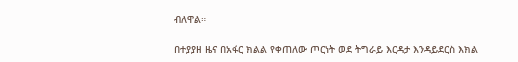ብለዋል።

በተያያዘ ዜና በአፋር ክልል የቀጠለው ጦርነት ወደ ትግራይ እርዳታ እንዳይደርስ እክል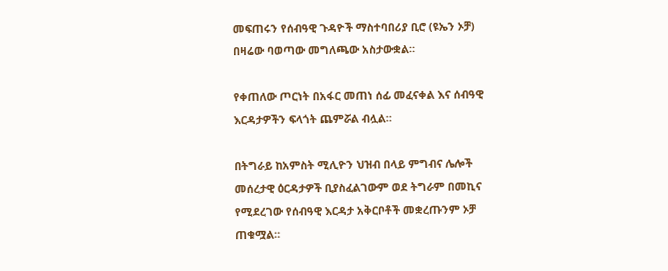መፍጠሩን የሰብዓዊ ጉዳዮች ማስተባበሪያ ቢሮ (ዩኤን ኦቻ) በዛሬው ባወጣው መግለጫው አስታውቋል።

የቀጠለው ጦርነት በአፋር መጠነ ሰፊ መፈናቀል እና ሰብዓዊ እርዳታዎችን ፍላጎት ጨምሯል ብሏል።

በትግራይ ከአምስት ሚሊዮን ህዝብ በላይ ምግብና ሌሎች መሰረታዊ ዕርዳታዎች ቢያስፈልገውም ወደ ትግራም በመኪና የሚደረገው የሰብዓዊ እርዳታ አቅርቦቶች መቋረጡንም ኦቻ ጠቁሟል።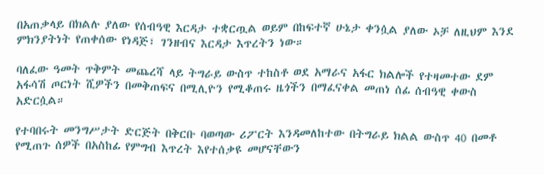በአጠቃላይ በክልሉ ያለው የሰብዓዊ እርዳታ ተቋርጧል ወይም በከፍተኛ ሁኔታ ቀንሷል ያለው ኦቻ ለዚህም እንደ ምክንያትነት የጠቀሰው የነዳጅ፣ ገንዘብና እርዳታ እጥረትን ነው።

ባለፈው ዓመት ጥቅምት መጨረሻ ላይ ትግራይ ውስጥ ተከስቶ ወደ አማራና አፋር ክልሎች የተዛመተው ደም አፋሳሽ ጦርነት ሺዎችን በመቅጠፍና በሚሊዮን የሚቆጠሩ ዜጎችን በማፈናቀል መጠነ ሰፊ ሰብዓዊ ቀውስ አድርሷል።

የተባበሩት መንግሥታት ድርጅት በቅርቡ ባወጣው ሪፖርት እንዳመለከተው በትግራይ ክልል ውስጥ 40 በመቶ የሚጠጉ ሰዎች በአስከፊ የምግብ እጥረት እየተሰቃዩ መሆናቸውን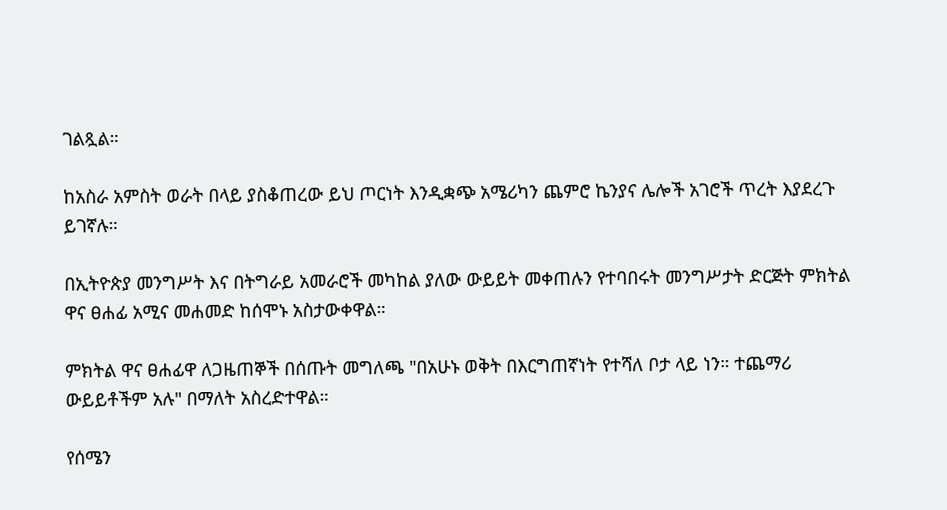ገልጿል።

ከአስራ አምስት ወራት በላይ ያስቆጠረው ይህ ጦርነት እንዲቋጭ አሜሪካን ጨምሮ ኬንያና ሌሎች አገሮች ጥረት እያደረጉ ይገኛሉ።

በኢትዮጵያ መንግሥት እና በትግራይ አመራሮች መካከል ያለው ውይይት መቀጠሉን የተባበሩት መንግሥታት ድርጅት ምክትል ዋና ፀሐፊ አሚና መሐመድ ከሰሞኑ አስታውቀዋል።

ምክትል ዋና ፀሐፊዋ ለጋዜጠኞች በሰጡት መግለጫ "በአሁኑ ወቅት በእርግጠኛነት የተሻለ ቦታ ላይ ነን። ተጨማሪ ውይይቶችም አሉ" በማለት አስረድተዋል።

የሰሜን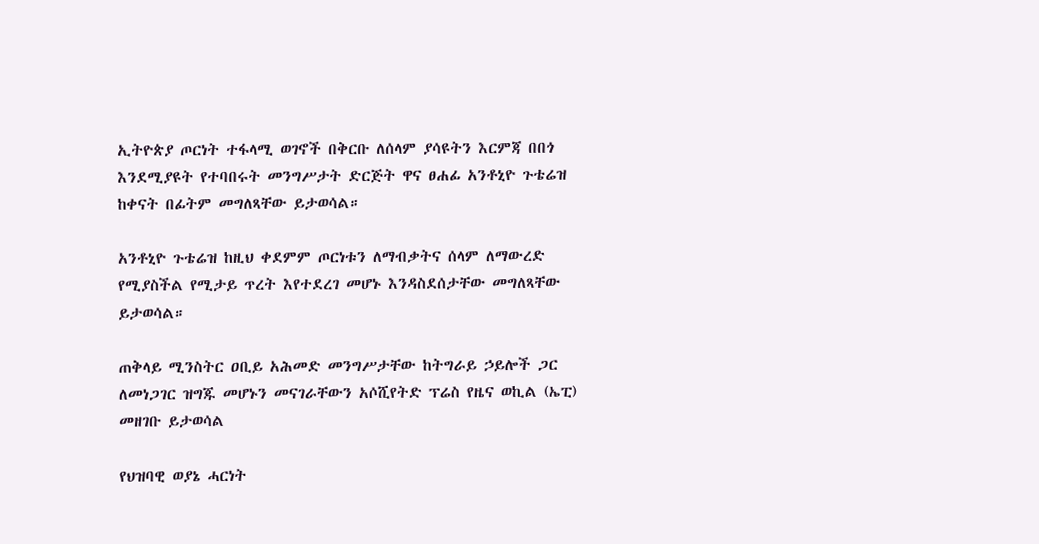ኢትዮጵያ ጦርነት ተፋላሚ ወገኖች በቅርቡ ለሰላም ያሳዩትን እርምጃ በበጎ እንደሚያዩት የተባበሩት መንግሥታት ድርጅት ዋና ፀሐፊ አንቶኒዮ ጉቴሬዝ ከቀናት በፊትም መግለጻቸው ይታወሳል።

አንቶኒዮ ጉቴሬዝ ከዚህ ቀደምም ጦርነቱን ለማብቃትና ሰላም ለማውረድ የሚያስችል የሚታይ ጥረት እየተደረገ መሆኑ እንዳስደሰታቸው መግለጻቸው ይታወሳል።

ጠቅላይ ሚንስትር ዐቢይ አሕመድ መንግሥታቸው ከትግራይ ኃይሎች ጋር ለመነጋገር ዝግጁ መሆኑን መናገራቸውን አሶሺየትድ ፕሬስ የዜና ወኪል (ኤፒ) መዘገቡ ይታወሳል

የህዝባዊ ወያኔ ሓርነት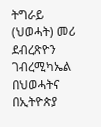ትግራይ (ህወሓት) መሪ ደብረጽዮን ገብረሚካኤል በህወሓትና በኢትዮጵያ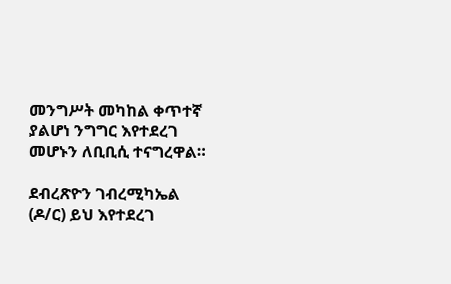መንግሥት መካከል ቀጥተኛ ያልሆነ ንግግር እየተደረገ መሆኑን ለቢቢሲ ተናግረዋል።

ደብረጽዮን ገብረሚካኤል (ዶ/ር) ይህ እየተደረገ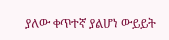ያለው ቀጥተኛ ያልሆነ ውይይት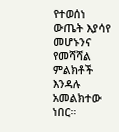የተወሰነ ውጤት እያሳየ መሆኑንና የመሻሻል ምልክቶች እንዳሉ አመልክተው ነበር።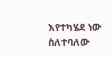እየተካሄደ ነው ስለተባለው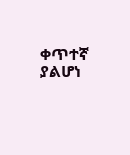ቀጥተኛ ያልሆነ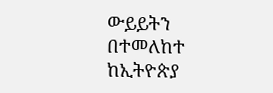ውይይትን በተመለከተ ከኢትዮጵያ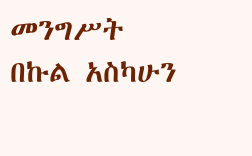መንግሥት በኩል አስካሁን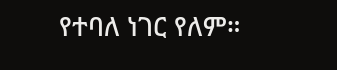የተባለ ነገር የለም።